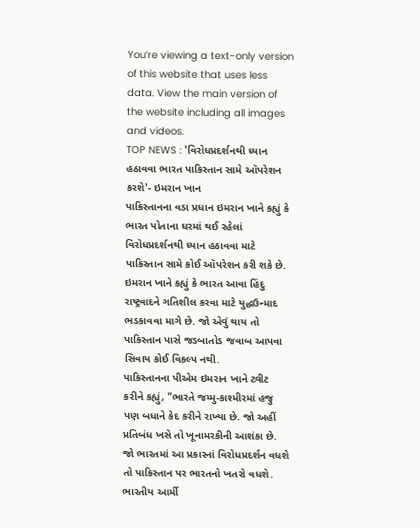You’re viewing a text-only version of this website that uses less data. View the main version of the website including all images and videos.
TOP NEWS : 'વિરોધપ્રદર્શનથી ધ્યાન હઠાવવા ભારત પાકિસ્તાન સામે ઑપરેશન કરશે'- ઇમરાન ખાન
પાકિસ્તાનના વડા પ્રધાન ઇમરાન ખાને કહ્યું કે ભારત પોતાના ઘરમાં થઈ રહેલાં વિરોધપ્રદર્શનથી ધ્યાન હઠાવવા માટે પાકિસ્તાન સામે કોઈ ઑપરેશન કરી શકે છે.
ઇમરાન ખાને કહ્યું કે ભારત આવા હિંદુ રાષ્ટ્રવાદને ગતિશીલ કરવા માટે યુદ્ધઉન્માદ ભડકાવવા માગે છે. જો એવું થાય તો પાકિસ્તાન પાસે જડબાતોડ જવાબ આપવા સિવાય કોઈ વિકલ્પ નથી.
પાકિસ્તાનના પીએમ ઇમરાન ખાને ટ્વીટ કરીને કહ્યું, "ભારતે જમ્મુ-કાશ્મીરમાં હજુ પણ બધાને કેદ કરીને રાખ્યા છે. જો અહીં પ્રતિબંધ ખસે તો ખૂનામરકીની આશંકા છે. જો ભારતમાં આ પ્રકારનાં વિરોધપ્રદર્શન વધશે તો પાકિસ્તાન પર ભારતનો ખતરો વધશે. ભારતીય આર્મી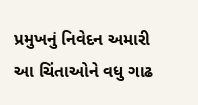પ્રમુખનું નિવેદન અમારી આ ચિંતાઓને વધુ ગાઢ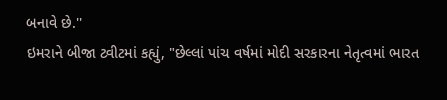બનાવે છે.''
ઇમરાને બીજા ટ્વીટમાં કહ્યું, "છેલ્લાં પાંચ વર્ષમાં મોદી સરકારના નેતૃત્વમાં ભારત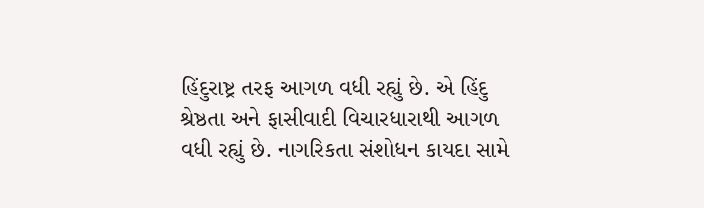હિંદુરાષ્ટ્ર તરફ આગળ વધી રહ્યું છે. એ હિંદુ શ્રેષ્ઠતા અને ફાસીવાદી વિચારધારાથી આગળ વધી રહ્યું છે. નાગરિકતા સંશોધન કાયદા સામે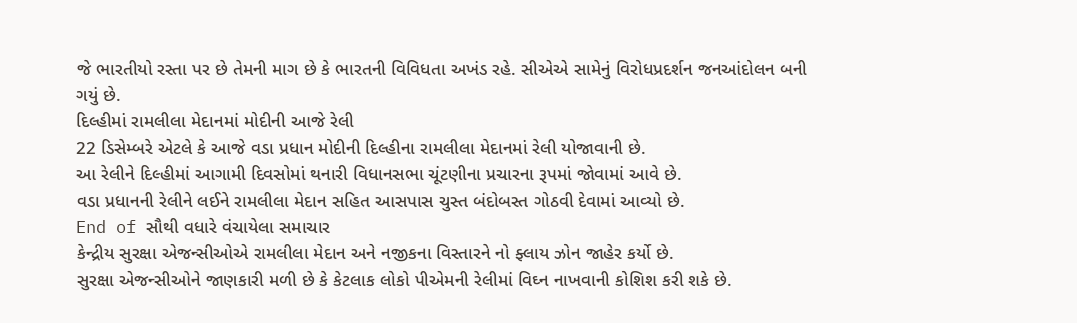જે ભારતીયો રસ્તા પર છે તેમની માગ છે કે ભારતની વિવિધતા અખંડ રહે. સીએએ સામેનું વિરોધપ્રદર્શન જનઆંદોલન બની ગયું છે.
દિલ્હીમાં રામલીલા મેદાનમાં મોદીની આજે રેલી
22 ડિસેમ્બરે એટલે કે આજે વડા પ્રધાન મોદીની દિલ્હીના રામલીલા મેદાનમાં રેલી યોજાવાની છે.
આ રેલીને દિલ્હીમાં આગામી દિવસોમાં થનારી વિધાનસભા ચૂંટણીના પ્રચારના રૂપમાં જોવામાં આવે છે.
વડા પ્રધાનની રેલીને લઈને રામલીલા મેદાન સહિત આસપાસ ચુસ્ત બંદોબસ્ત ગોઠવી દેવામાં આવ્યો છે.
End of સૌથી વધારે વંચાયેલા સમાચાર
કેન્દ્રીય સુરક્ષા એજન્સીઓએ રામલીલા મેદાન અને નજીકના વિસ્તારને નો ફ્લાય ઝોન જાહેર કર્યો છે.
સુરક્ષા એજન્સીઓને જાણકારી મળી છે કે કેટલાક લોકો પીએમની રેલીમાં વિઘ્ન નાખવાની કોશિશ કરી શકે છે.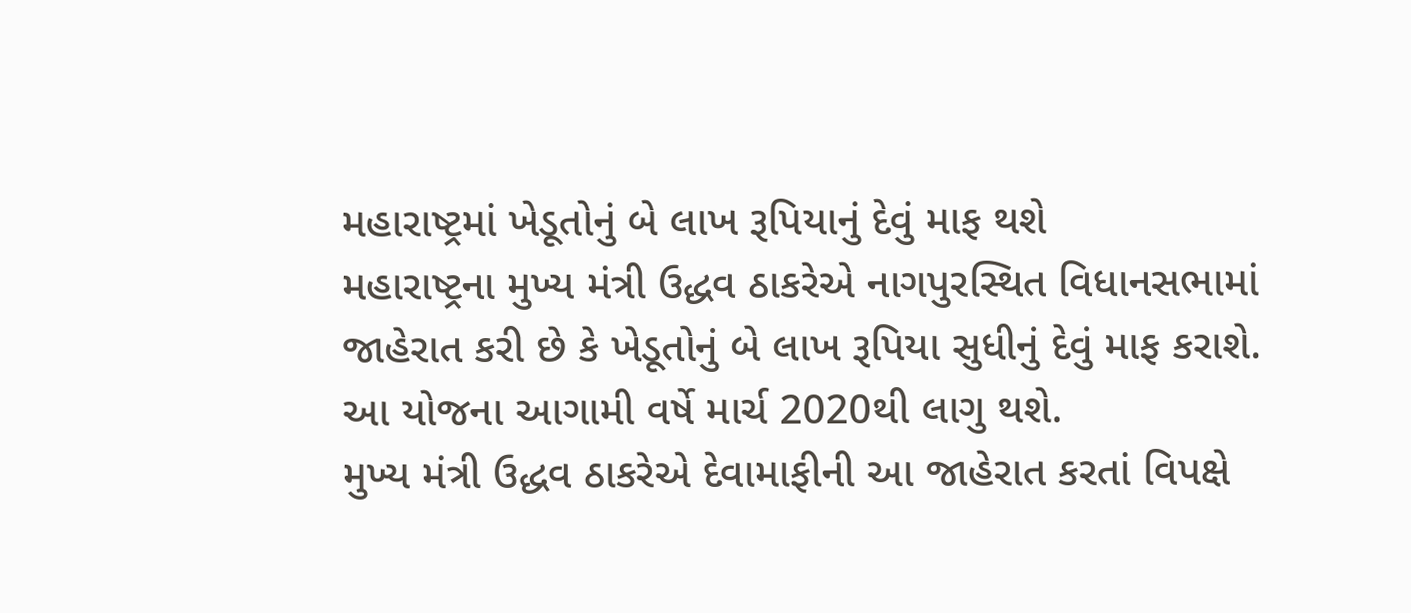મહારાષ્ટ્રમાં ખેડૂતોનું બે લાખ રૂપિયાનું દેવું માફ થશે
મહારાષ્ટ્રના મુખ્ય મંત્રી ઉદ્ધવ ઠાકરેએ નાગપુરસ્થિત વિધાનસભામાં જાહેરાત કરી છે કે ખેડૂતોનું બે લાખ રૂપિયા સુધીનું દેવું માફ કરાશે.
આ યોજના આગામી વર્ષે માર્ચ 2020થી લાગુ થશે.
મુખ્ય મંત્રી ઉદ્ધવ ઠાકરેએ દેવામાફીની આ જાહેરાત કરતાં વિપક્ષે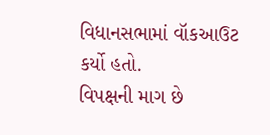વિધાનસભામાં વૉકઆઉટ કર્યો હતો.
વિપક્ષની માગ છે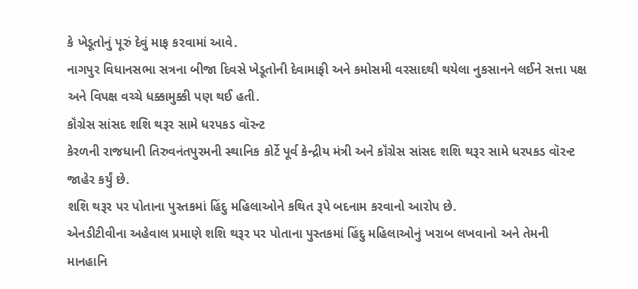કે ખેડૂતોનું પૂરું દેવું માફ કરવામાં આવે.
નાગપુર વિધાનસભા સત્રના બીજા દિવસે ખેડૂતોની દેવામાફી અને કમોસમી વરસાદથી થયેલા નુકસાનને લઈને સત્તા પક્ષ અને વિપક્ષ વચ્ચે ધક્કામુક્કી પણ થઈ હતી.
કૉંગ્રેસ સાંસદ શશિ થરૂર સામે ધરપકડ વૉરન્ટ
કેરળની રાજધાની તિરુવનંતપુરમની સ્થાનિક કોર્ટે પૂર્વ કેન્દ્રીય મંત્રી અને કૉંગ્રેસ સાંસદ શશિ થરૂર સામે ધરપકડ વૉરન્ટ જાહેર કર્યું છે.
શશિ થરૂર પર પોતાના પુસ્તકમાં હિંદુ મહિલાઓને કથિત રૂપે બદનામ કરવાનો આરોપ છે.
એનડીટીવીના અહેવાલ પ્રમાણે શશિ થરૂર પર પોતાના પુસ્તકમાં હિંદુ મહિલાઓનું ખરાબ લખવાનો અને તેમની માનહાનિ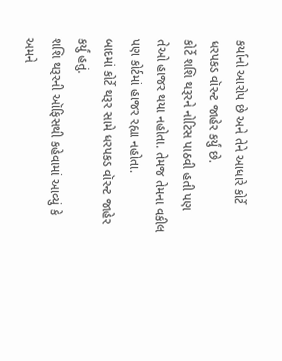કર્યાનો આરોપ છે અને તેને આધારે કોર્ટે ધરપકડ વૉરન્ટ જાહેર કર્યું છે.
કોર્ટે શશિ થરૂરને નોટિસ પાઠવી હતી પણ તેઓ હાજર થયા નહોતા. તેમજ તેમના વકીલ પણ કોર્ટમાં હાજર રહ્યા નહોતા.
બાદમાં કોર્ટે થરૂર સામે ધરપકડ વૉરન્ટ જાહેર કર્યું હતું.
શશિ થરૂરની ઑફિસથી કહેવામાં આવ્યું કે અમને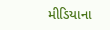મીડિયાના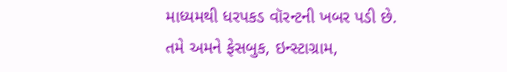માધ્યમથી ધરપકડ વૉરન્ટની ખબર પડી છે.
તમે અમને ફેસબુક, ઇન્સ્ટાગ્રામ,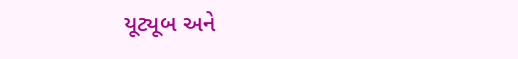યૂટ્યૂબ અને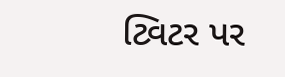ટ્વિટર પર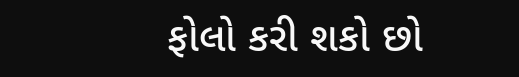ફોલો કરી શકો છો